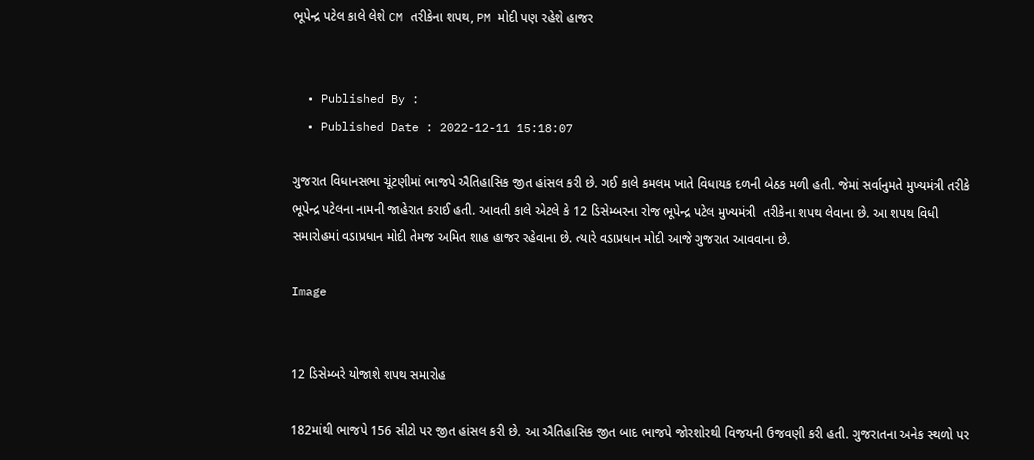ભૂપેન્દ્ર પટેલ કાલે લેશે CM તરીકેના શપથ, PM મોદી પણ રહેશે હાજર


  • Published By :
  • Published Date : 2022-12-11 15:18:07

ગુજરાત વિધાનસભા ચૂંટણીમાં ભાજપે ઐતિહાસિક જીત હાંસલ કરી છે. ગઈ કાલે કમલમ ખાતે વિધાયક દળની બેઠક મળી હતી. જેમાં સર્વાનુમતે મુખ્યમંત્રી તરીકે ભૂપેન્દ્ર પટેલના નામની જાહેરાત કરાઈ હતી. આવતી કાલે એટલે કે 12 ડિસેમ્બરના રોજ ભૂપેન્દ્ર પટેલ મુખ્યમંત્રી  તરીકેના શપથ લેવાના છે. આ શપથ વિધી સમારોહમાં વડાપ્રધાન મોદી તેમજ અમિત શાહ હાજર રહેવાના છે. ત્યારે વડાપ્રધાન મોદી આજે ગુજરાત આવવાના છે.

Image


12 ડિસેમ્બરે યોજાશે શપથ સમારોહ

182માંથી ભાજપે 156 સીટો પર જીત હાંસલ કરી છે. આ ઐતિહાસિક જીત બાદ ભાજપે જોરશોરથી વિજયની ઉજવણી કરી હતી. ગુજરાતના અનેક સ્થળો પર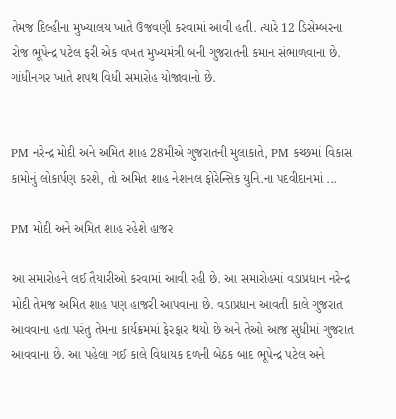તેમજ દિલ્હીના મુખ્યાલય ખાતે ઉજવણી કરવામાં આવી હતી. ત્યારે 12 ડિસેમ્બરના રોજ ભૂપેન્દ્ર પટેલ ફરી એક વખત મુખ્યમંત્રી બની ગુજરાતની કમાન સંભાળવાના છે. ગાંધીનગર ખાતે શપથ વિધી સમારોહ યોજાવાનો છે.


PM નરેન્દ્ર મોદી અને અમિત શાહ 28મીએ ગુજરાતની મુલાકાતે, PM કચ્છમાં વિકાસ  કામોનું લોકાર્પણ કરશે, તો અમિત શાહ નેશનલ ફોરેન્સિક યુનિ.ના પદવીદાનમાં ...

PM મોદી અને અમિત શાહ રહેશે હાજર

આ સમારોહને લઈ તૈયારીઓ કરવામાં આવી રહી છે. આ સમારોહમાં વડાપ્રધાન નરેન્દ્ર મોદી તેમજ અમિત શાહ પણ હાજરી આપવાના છે. વડાપ્રધાન આવતી કાલે ગુજરાત આવવાના હતા પરંતુ તેમના કાર્યક્રમમાં ફેરફાર થયો છે અને તેઓ આજ સુધીમાં ગુજરાત આવવાના છે. આ પહેલા ગઈ કાલે વિધાયક દળની બેઠક બાદ ભૂપેન્દ્ર પટેલ અને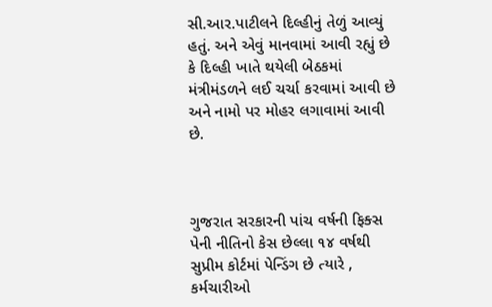સી.આર.પાટીલને દિલ્હીનું તેળું આવ્યું હતું. અને એવું માનવામાં આવી રહ્યું છે કે દિલ્હી ખાતે થયેલી બેઠકમાં મંત્રીમંડળને લઈ ચર્ચા કરવામાં આવી છે અને નામો પર મોહર લગાવામાં આવી છે.



ગુજરાત સરકારની પાંચ વર્ષની ફિક્સ પેની નીતિનો કેસ છેલ્લા ૧૪ વર્ષથી સુપ્રીમ કોર્ટમાં પેન્ડિંગ છે ત્યારે , કર્મચારીઓ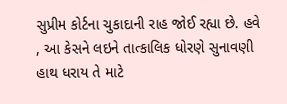સુપ્રીમ કોર્ટના ચુકાદાની રાહ જોઈ રહ્યા છે. હવે , આ કેસને લઇને તાત્કાલિક ધોરણે સુનાવણી હાથ ધરાય તે માટે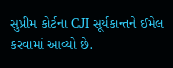સુપ્રીમ કોર્ટના CJI સૂર્યકાન્તને ઈમેલ કરવામાં આવ્યો છે.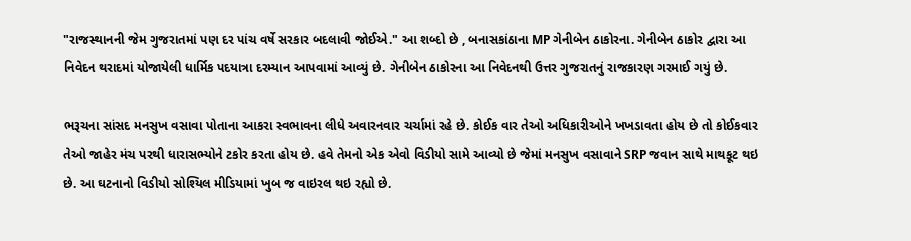"રાજસ્થાનની જેમ ગુજરાતમાં પણ દર પાંચ વર્ષે સરકાર બદલાવી જોઈએ." આ શબ્દો છે , બનાસકાંઠાના MP ગેનીબેન ઠાકોરના. ગેનીબેન ઠાકોર દ્વારા આ નિવેદન થરાદમાં યોજાયેલી ધાર્મિક પદયાત્રા દરમ્યાન આપવામાં આવ્યું છે. ગેનીબેન ઠાકોરના આ નિવેદનથી ઉત્તર ગુજરાતનું રાજકારણ ગરમાઈ ગયું છે.

ભરૂચના સાંસદ મનસુખ વસાવા પોતાના આકરા સ્વભાવના લીધે અવારનવાર ચર્ચામાં રહે છે. કોઈક વાર તેઓ અધિકારીઓને ખખડાવતા હોય છે તો કોઈકવાર તેઓ જાહેર મંચ પરથી ધારાસભ્યોને ટકોર કરતા હોય છે. હવે તેમનો એક એવો વિડીયો સામે આવ્યો છે જેમાં મનસુખ વસાવાને SRP જવાન સાથે માથકૂટ થઇ છે. આ ઘટનાનો વિડીયો સોશ્યિલ મીડિયામાં ખુબ જ વાઇરલ થઇ રહ્યો છે.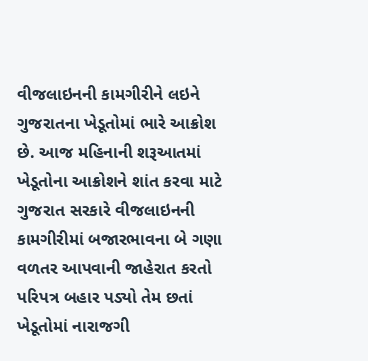વીજલાઇનની કામગીરીને લઇને ગુજરાતના ખેડૂતોમાં ભારે આક્રોશ છે. આજ મહિનાની શરૂઆતમાં ખેડૂતોના આક્રોશને શાંત કરવા માટે ગુજરાત સરકારે વીજલાઇનની કામગીરીમાં બજારભાવના બે ગણા વળતર આપવાની જાહેરાત કરતો પરિપત્ર બહાર પડ્યો તેમ છતાં ખેડૂતોમાં નારાજગી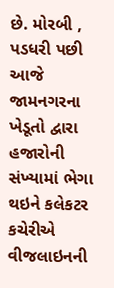છે. મોરબી , પડધરી પછી આજે જામનગરના ખેડૂતો દ્વારા હજારોની સંખ્યામાં ભેગા થઇને કલેકટર કચેરીએ વીજલાઇનની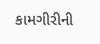કામગીરીની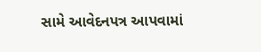સામે આવેદનપત્ર આપવામાં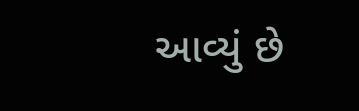આવ્યું છે